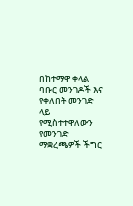በከተማዋ ቀላል ባቡር መንገዶች እና የቀለበት መንገድ ላይ የሚስተተዋለውን የመንገድ ማቋረጫዎች ችግር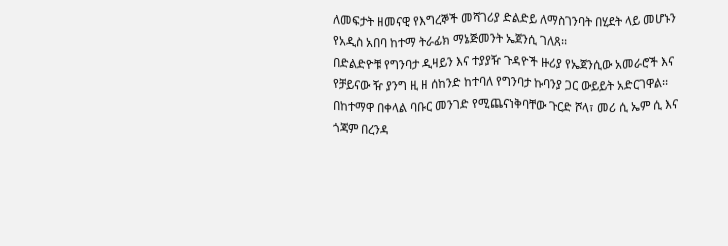ለመፍታት ዘመናዊ የእግረኞች መሻገሪያ ድልድይ ለማስገንባት በሂደት ላይ መሆኑን የአዲስ አበባ ከተማ ትራፊክ ማኔጅመንት ኤጀንሲ ገለጸ፡፡
በድልድዮቹ የግንባታ ዲዛይን እና ተያያዥ ጉዳዮች ዙሪያ የኤጀንሲው አመራሮች እና የቻይናው ዥ ያንግ ዚ ዘ ሰከንድ ከተባለ የግንባታ ኩባንያ ጋር ውይይት አድርገዋል፡፡
በከተማዋ በቀላል ባቡር መንገድ የሚጨናነቅባቸው ጉርድ ሾላ፣ መሪ ሲ ኤም ሲ እና ጎጃም በረንዳ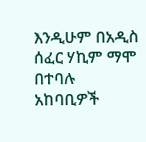እንዲሁም በአዲስ ሰፈር ሃኪም ማሞ በተባሉ አከባቢዎች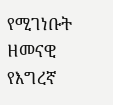የሚገነቡት ዘመናዊ የእግረኛ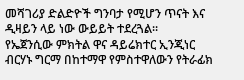መሻገሪያ ድልድዮች ግንባታ የሚሆን ጥናት እና ዲዛይን ላይ ነው ውይይት ተደረጓል፡፡
የኤጀንሲው ምክትል ዋና ዳይሬክተር ኢንጂነር ብርሃኑ ግርማ በከተማዋ የምስተዋለውን የትራፊክ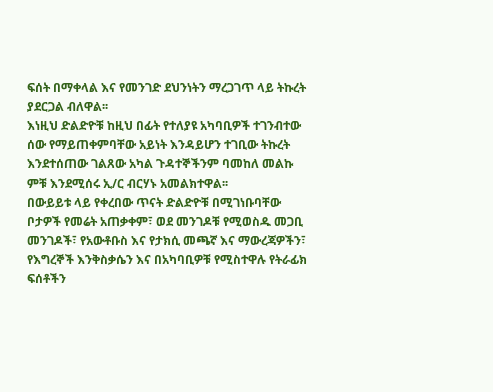ፍሰት በማቀላል እና የመንገድ ደህንነትን ማረጋገጥ ላይ ትኩረት ያደርጋል ብለዋል፡፡
እነዚህ ድልድዮቹ ከዚህ በፊት የተለያዩ አካባቢዎች ተገንብተው ሰው የማይጠቀምባቸው አይነት እንዳይሆን ተገቢው ትኩረት እንደተሰጠው ገልጸው አካል ጉዳተኞችንም ባመከለ መልኩ ምቹ እንደሚሰሩ ኢ/ር ብርሃኑ አመልክተዋል፡፡
በውይይቱ ላይ የቀረበው ጥናት ድልድዮቹ በሚገነቡባቸው ቦታዎች የመሬት አጠቃቀም፣ ወደ መንገዶቹ የሚወስዱ መጋቢ መንገዶች፣ የአውቶቡስ እና የታክሲ መጫኛ እና ማውረጃዎችን፣ የእግረኞች እንቅስቃሴን እና በአካባቢዎቹ የሚስተዋሉ የትራፊክ ፍሰቶችን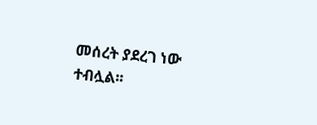መሰረት ያደረገ ነው ተብሏል፡፡